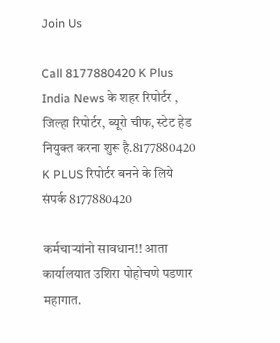Join Us

Call 8177880420 K Plus India News के शहर रिपोर्टर , जिल्हा रिपोर्टर, ब्यूरो चीफ, स्टेट हेड नियुक्त करना शुरू है.8177880420 K PLUS रिपोर्टर बनने के लिये संपर्क 8177880420

कर्मचाऱ्यांनो सावधान!! आता कार्यालयात उशिरा पोहोचणे पडणार महागात.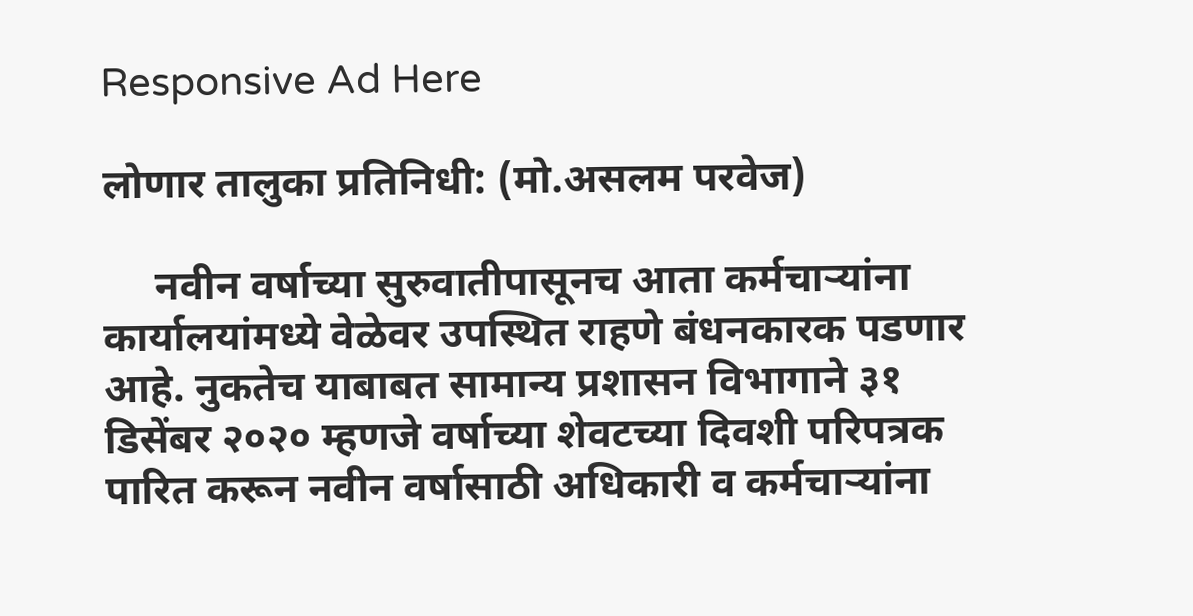Responsive Ad Here

लोणार तालुका प्रतिनिधी: (मो.असलम परवेज)

     नवीन वर्षाच्या सुरुवातीपासूनच आता कर्मचाऱ्यांना कार्यालयांमध्ये वेळेवर उपस्थित राहणे बंधनकारक पडणार आहे. नुकतेच याबाबत सामान्य प्रशासन विभागाने ३१ डिसेंबर २०२० म्हणजे वर्षाच्या शेवटच्या दिवशी परिपत्रक पारित करून नवीन वर्षासाठी अधिकारी व कर्मचाऱ्यांना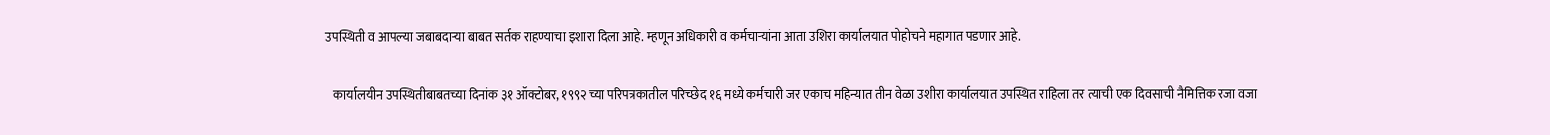उपस्थिती व आपल्या जबाबदाऱ्या बाबत सर्तक राहण्याचा इशारा दिला आहे. म्हणून अधिकारी व कर्मचाऱ्यांना आता उशिरा कार्यालयात पोहोचने महागात पडणार आहे.

   कार्यालयीन उपस्थितीबाबतच्या दिनांक ३१ ऑक्टोबर, १९९२ च्या परिपत्रकातील परिच्छेद १६ मध्ये कर्मचारी जर एकाच महिन्यात तीन वेळा उशीरा कार्यालयात उपस्थित राहिला तर त्याची एक दिवसाची नैमित्तिक रजा वजा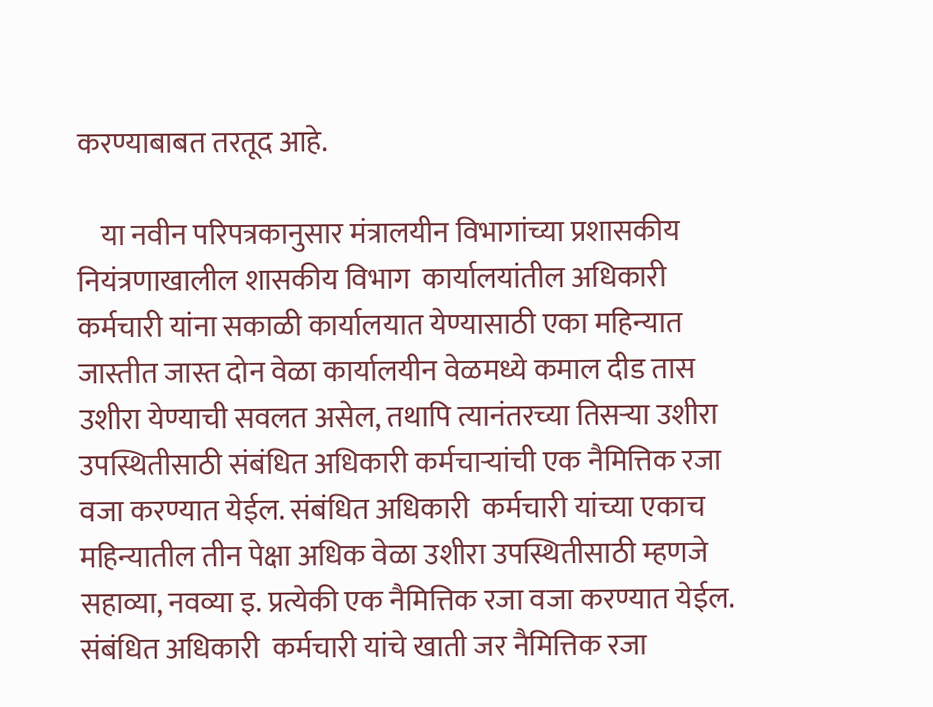करण्याबाबत तरतूद आहे.

    या नवीन परिपत्रकानुसार मंत्रालयीन विभागांच्या प्रशासकीय नियंत्रणाखालील शासकीय विभाग  कार्यालयांतील अधिकारी कर्मचारी यांना सकाळी कार्यालयात येण्यासाठी एका महिन्यात जास्तीत जास्त दोन वेळा कार्यालयीन वेळमध्ये कमाल दीड तास उशीरा येण्याची सवलत असेल, तथापि त्यानंतरच्या तिसऱ्या उशीरा उपस्थितीसाठी संबंधित अधिकारी कर्मचाऱ्यांची एक नैमित्तिक रजा वजा करण्यात येईल. संबंधित अधिकारी  कर्मचारी यांच्या एकाच महिन्यातील तीन पेक्षा अधिक वेळा उशीरा उपस्थितीसाठी म्हणजे सहाव्या, नवव्या इ. प्रत्येकी एक नैमित्तिक रजा वजा करण्यात येईल. संबंधित अधिकारी  कर्मचारी यांचे खाती जर नैमित्तिक रजा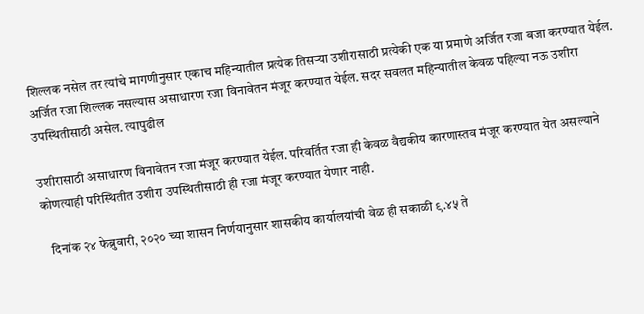शिल्लक नसेल तर त्यांचे मागणीनुसार एकाच महिन्यातील प्रत्येक तिसऱ्या उशीरासाठी प्रत्येकी एक या प्रमाणे अर्जित रजा बजा करण्यात येईल. अर्जित रजा शिल्लक नसल्यास असाधारण रजा विनावेतन मंजूर करण्यात येईल. सदर सवलत महिन्यातील केवळ पहिल्या नऊ उशीरा उपस्थितीसाठी असेल. त्यापुढील

उशीरासाठी असाधारण विनावेतन रजा मंजूर करण्यात येईल. परिवर्तित रजा ही केवळ वैद्यकीय कारणास्तव मंजूर करण्यात येत असल्याने कोणत्याही परिस्थितीत उशीरा उपस्थितीसाठी ही रजा मंजूर करण्यात येणार नाही.

   दिनांक २४ फेब्रुवारी, २०२० च्या शासन निर्णयानुसार शासकीय कार्यालयांची वेळ ही सकाळी ९.४५ ते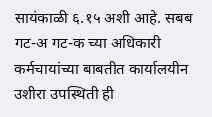सायंकाळी ६.१५ अशी आहे. सबब गट-अ गट-क च्या अधिकारी कर्मचायांच्या बाबतीत कार्यालयीन उशीरा उपस्थिती ही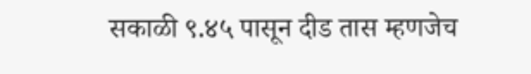सकाळी ९.४५ पासून दीड तास म्हणजेच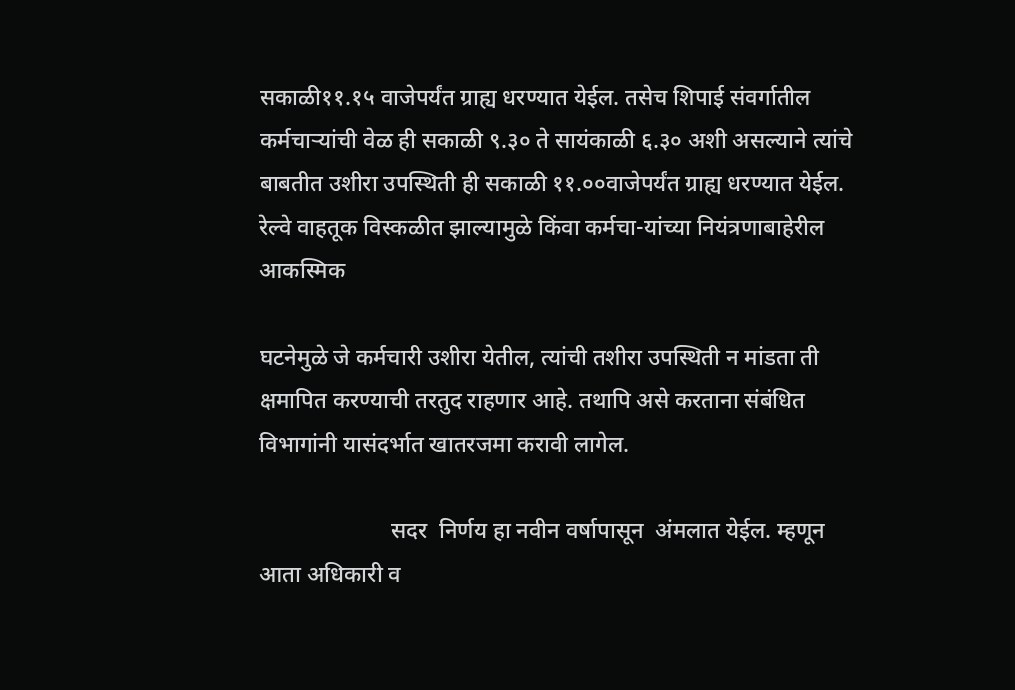सकाळी११.१५ वाजेपर्यंत ग्राह्य धरण्यात येईल. तसेच शिपाई संवर्गातील कर्मचाऱ्यांची वेळ ही सकाळी ९.३० ते सायंकाळी ६.३० अशी असल्याने त्यांचे बाबतीत उशीरा उपस्थिती ही सकाळी ११.००वाजेपर्यंत ग्राह्य धरण्यात येईल. रेल्वे वाहतूक विस्कळीत झाल्यामुळे किंवा कर्मचा-यांच्या नियंत्रणाबाहेरील आकस्मिक

घटनेमुळे जे कर्मचारी उशीरा येतील, त्यांची तशीरा उपस्थिती न मांडता ती क्षमापित करण्याची तरतुद राहणार आहे. तथापि असे करताना संबंधित विभागांनी यासंदर्भात खातरजमा करावी लागेल.

                       सदर  निर्णय हा नवीन वर्षापासून  अंमलात येईल. म्हणून आता अधिकारी व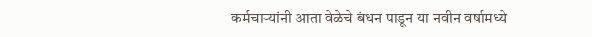कर्मचाऱ्यांनी आता वेळेचे बंधन पाडून या नवीन वर्षामध्ये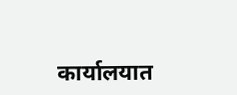कार्यालयात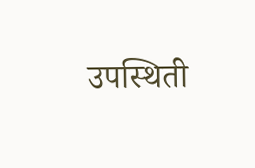उपस्थिती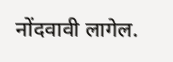नोंदवावी लागेल.